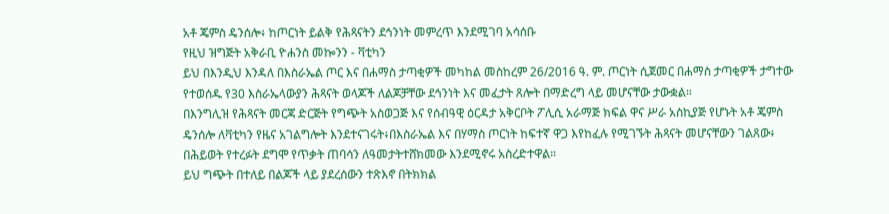አቶ ጄምስ ዴንሰሎ፥ ከጦርነት ይልቅ የሕጻናትን ደኅንነት መምረጥ እንደሚገባ አሳሰቡ
የዚህ ዝግጅት አቅራቢ ዮሐንስ መኰንን - ቫቲካን
ይህ በእንዲህ እንዳለ በእስራኤል ጦር እና በሐማስ ታጣቂዎች መካከል መስከረም 26/2016 ዓ. ም. ጦርነት ሲጀመር በሐማስ ታጣቂዎች ታግተው የተወሰዱ የ30 እስራኤላውያን ሕጻናት ወላጆች ለልጆቻቸው ደኅንነት እና መፈታት ጸሎት በማድረግ ላይ መሆናቸው ታውቋል።
በእንግሊዝ የሕጻናት መርጃ ድርጅት የግጭት አስወጋጅ እና የሰብዓዊ ዕርዳታ አቅርቦት ፖሊሲ አራማጅ ክፍል ዋና ሥራ አስኪያጅ የሆኑት አቶ ጄምስ ዴንሰሎ ለቫቲካን የዜና አገልግሎት እንደተናገሩት፥በእስራኤል እና በሃማስ ጦርነት ከፍተኛ ዋጋ እየከፈሉ የሚገኙት ሕጻናት መሆናቸውን ገልጸው፥ በሕይወት የተረፉት ደግሞ የጥቃት ጠባሳን ለዓመታትተሸክመው እንደሚኖሩ አስረድተዋል።
ይህ ግጭት በተለይ በልጆች ላይ ያደረሰውን ተጽእኖ በትክክል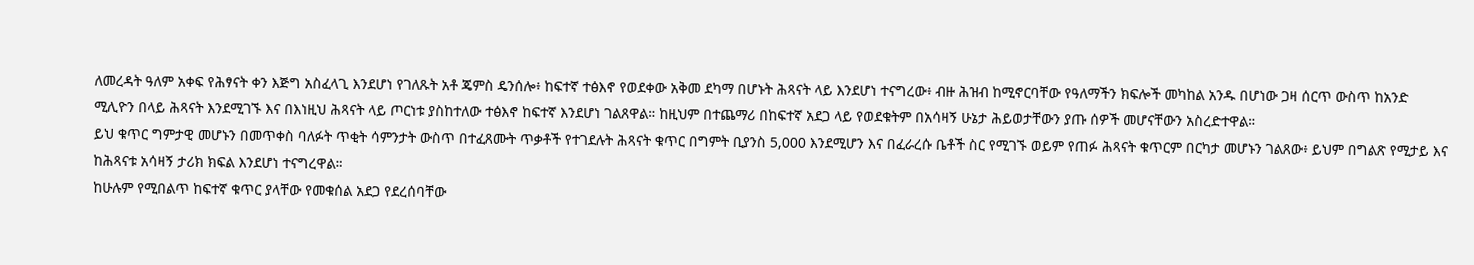ለመረዳት ዓለም አቀፍ የሕፃናት ቀን እጅግ አስፈላጊ እንደሆነ የገለጹት አቶ ጄምስ ዴንሰሎ፥ ከፍተኛ ተፅእኖ የወደቀው አቅመ ደካማ በሆኑት ሕጻናት ላይ እንደሆነ ተናግረው፥ ብዙ ሕዝብ ከሚኖርባቸው የዓለማችን ክፍሎች መካከል አንዱ በሆነው ጋዛ ሰርጥ ውስጥ ከአንድ ሚሊዮን በላይ ሕጻናት እንደሚገኙ እና በእነዚህ ሕጻናት ላይ ጦርነቱ ያስከተለው ተፅእኖ ከፍተኛ እንደሆነ ገልጸዋል። ከዚህም በተጨማሪ በከፍተኛ አደጋ ላይ የወደቁትም በአሳዛኝ ሁኔታ ሕይወታቸውን ያጡ ሰዎች መሆናቸውን አስረድተዋል።
ይህ ቁጥር ግምታዊ መሆኑን በመጥቀስ ባለፉት ጥቂት ሳምንታት ውስጥ በተፈጸሙት ጥቃቶች የተገደሉት ሕጻናት ቁጥር በግምት ቢያንስ 5,000 እንደሚሆን እና በፈራረሱ ቤቶች ስር የሚገኙ ወይም የጠፉ ሕጻናት ቁጥርም በርካታ መሆኑን ገልጸው፥ ይህም በግልጽ የሚታይ እና ከሕጻናቱ አሳዛኝ ታሪክ ክፍል እንደሆነ ተናግረዋል።
ከሁሉም የሚበልጥ ከፍተኛ ቁጥር ያላቸው የመቁሰል አደጋ የደረሰባቸው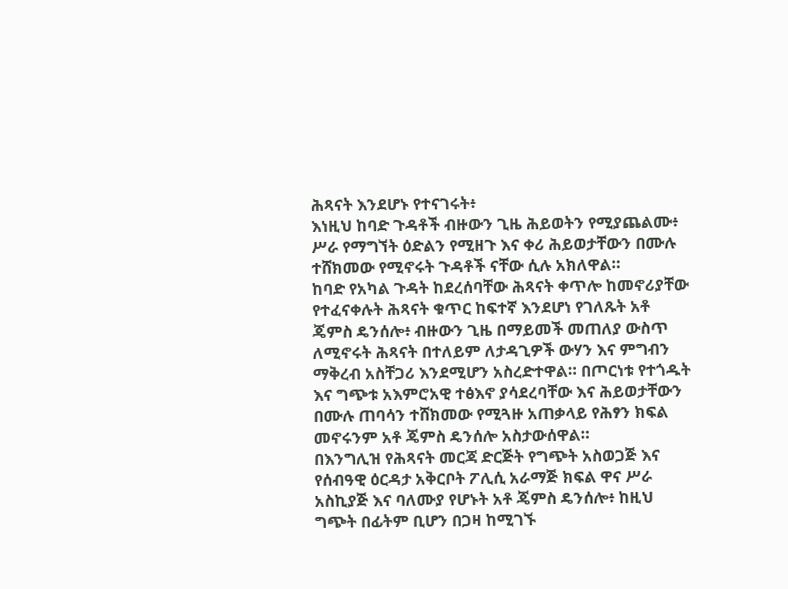ሕጻናት እንደሆኑ የተናገሩት፥
እነዚህ ከባድ ጉዳቶች ብዙውን ጊዜ ሕይወትን የሚያጨልሙ፥ ሥራ የማግኘት ዕድልን የሚዘጉ እና ቀሪ ሕይወታቸውን በሙሉ ተሸክመው የሚኖሩት ጉዳቶች ናቸው ሲሉ አክለዋል።
ከባድ የአካል ጉዳት ከደረሰባቸው ሕጻናት ቀጥሎ ከመኖሪያቸው የተፈናቀሉት ሕጻናት ቁጥር ከፍተኛ እንደሆነ የገለጹት አቶ ጄምስ ዴንሰሎ፥ ብዙውን ጊዜ በማይመች መጠለያ ውስጥ ለሚኖሩት ሕጻናት በተለይም ለታዳጊዎች ውሃን እና ምግብን ማቅረብ አስቸጋሪ እንደሚሆን አስረድተዋል። በጦርነቱ የተጎዱት እና ግጭቱ አእምሮአዊ ተፅእኖ ያሳደረባቸው እና ሕይወታቸውን በሙሉ ጠባሳን ተሸክመው የሚጓዙ አጠቃላይ የሕፃን ክፍል መኖሩንም አቶ ጄምስ ዴንሰሎ አስታውሰዋል።
በእንግሊዝ የሕጻናት መርጃ ድርጅት የግጭት አስወጋጅ እና የሰብዓዊ ዕርዳታ አቅርቦት ፖሊሲ አራማጅ ክፍል ዋና ሥራ አስኪያጅ እና ባለሙያ የሆኑት አቶ ጄምስ ዴንሰሎ፥ ከዚህ ግጭት በፊትም ቢሆን በጋዛ ከሚገኙ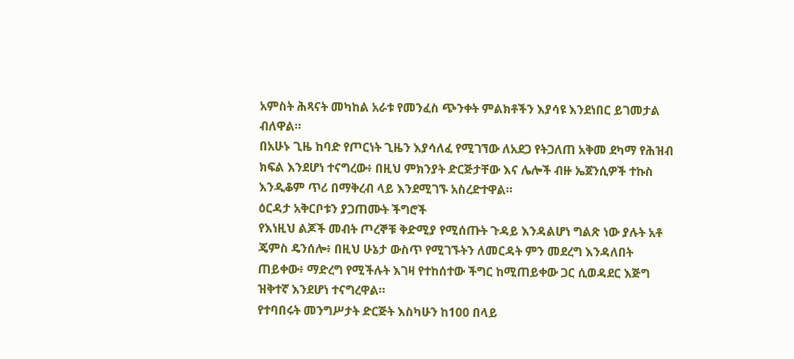አምስት ሕጻናት መካከል አራቱ የመንፈስ ጭንቀት ምልክቶችን እያሳዩ እንደነበር ይገመታል ብለዋል።
በአሁኑ ጊዜ ከባድ የጦርነት ጊዜን እያሳለፈ የሚገኘው ለአደጋ የትጋለጠ አቅመ ደካማ የሕዝብ ክፍል እንደሆነ ተናግረው፥ በዚህ ምክንያት ድርጅታቸው እና ሌሎች ብዙ ኤጀንሲዎች ተኩስ እንዲቆም ጥሪ በማቅረብ ላይ እንደሚገኙ አስረድተዋል።
ዕርዳታ አቅርቦቱን ያጋጠሙት ችግሮች
የእነዚህ ልጆች መብት ጦረኞቹ ቅድሚያ የሚሰጡት ጉዳይ እንዳልሆነ ግልጽ ነው ያሉት አቶ ጄምስ ዴንሰሎ፥ በዚህ ሁኔታ ውስጥ የሚገኙትን ለመርዳት ምን መደረግ እንዳለበት ጠይቀው፥ ማድረግ የሚችሉት እገዛ የተከሰተው ችግር ከሚጠይቀው ጋር ሲወዳደር እጅግ ዝቅተኛ እንደሆነ ተናግረዋል።
የተባበሩት መንግሥታት ድርጅት እስካሁን ከ100 በላይ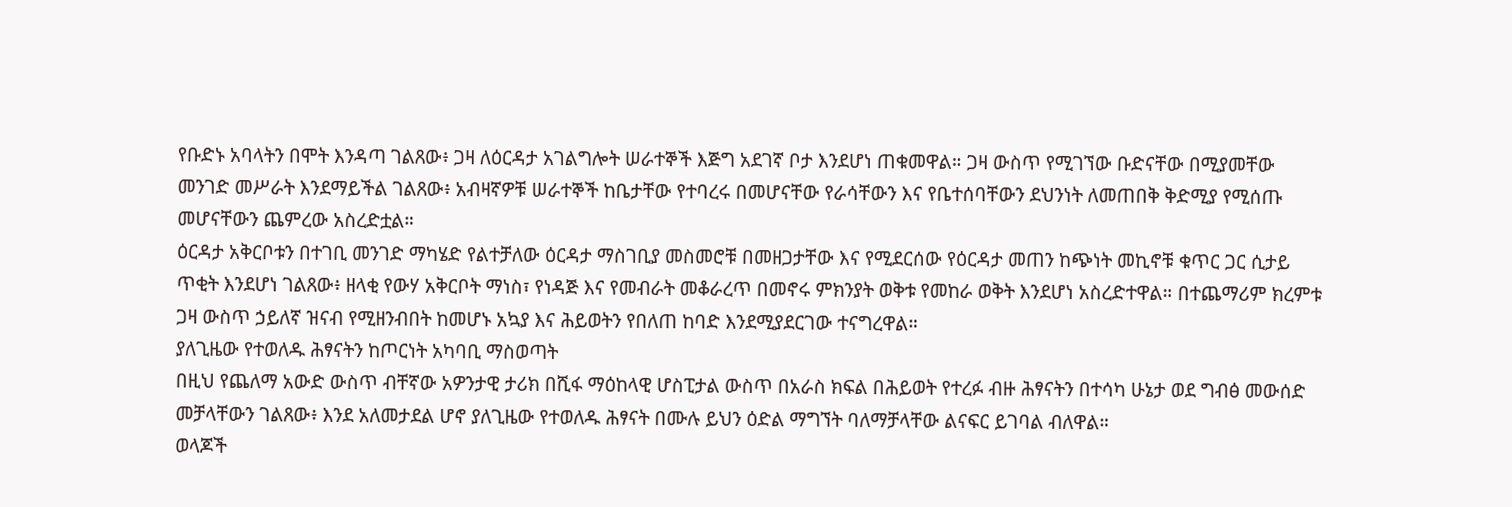የቡድኑ አባላትን በሞት እንዳጣ ገልጸው፥ ጋዛ ለዕርዳታ አገልግሎት ሠራተኞች እጅግ አደገኛ ቦታ እንደሆነ ጠቁመዋል። ጋዛ ውስጥ የሚገኘው ቡድናቸው በሚያመቸው መንገድ መሥራት እንደማይችል ገልጸው፥ አብዛኛዎቹ ሠራተኞች ከቤታቸው የተባረሩ በመሆናቸው የራሳቸውን እና የቤተሰባቸውን ደህንነት ለመጠበቅ ቅድሚያ የሚሰጡ መሆናቸውን ጨምረው አስረድቷል።
ዕርዳታ አቅርቦቱን በተገቢ መንገድ ማካሄድ የልተቻለው ዕርዳታ ማስገቢያ መስመሮቹ በመዘጋታቸው እና የሚደርሰው የዕርዳታ መጠን ከጭነት መኪኖቹ ቁጥር ጋር ሲታይ ጥቂት እንደሆነ ገልጸው፥ ዘላቂ የውሃ አቅርቦት ማነስ፣ የነዳጅ እና የመብራት መቆራረጥ በመኖሩ ምክንያት ወቅቱ የመከራ ወቅት እንደሆነ አስረድተዋል። በተጨማሪም ክረምቱ ጋዛ ውስጥ ኃይለኛ ዝናብ የሚዘንብበት ከመሆኑ አኳያ እና ሕይወትን የበለጠ ከባድ እንደሚያደርገው ተናግረዋል።
ያለጊዜው የተወለዱ ሕፃናትን ከጦርነት አካባቢ ማስወጣት
በዚህ የጨለማ አውድ ውስጥ ብቸኛው አዎንታዊ ታሪክ በሺፋ ማዕከላዊ ሆስፒታል ውስጥ በአራስ ክፍል በሕይወት የተረፉ ብዙ ሕፃናትን በተሳካ ሁኔታ ወደ ግብፅ መውሰድ መቻላቸውን ገልጸው፥ እንደ አለመታደል ሆኖ ያለጊዜው የተወለዱ ሕፃናት በሙሉ ይህን ዕድል ማግኘት ባለማቻላቸው ልናፍር ይገባል ብለዋል።
ወላጆች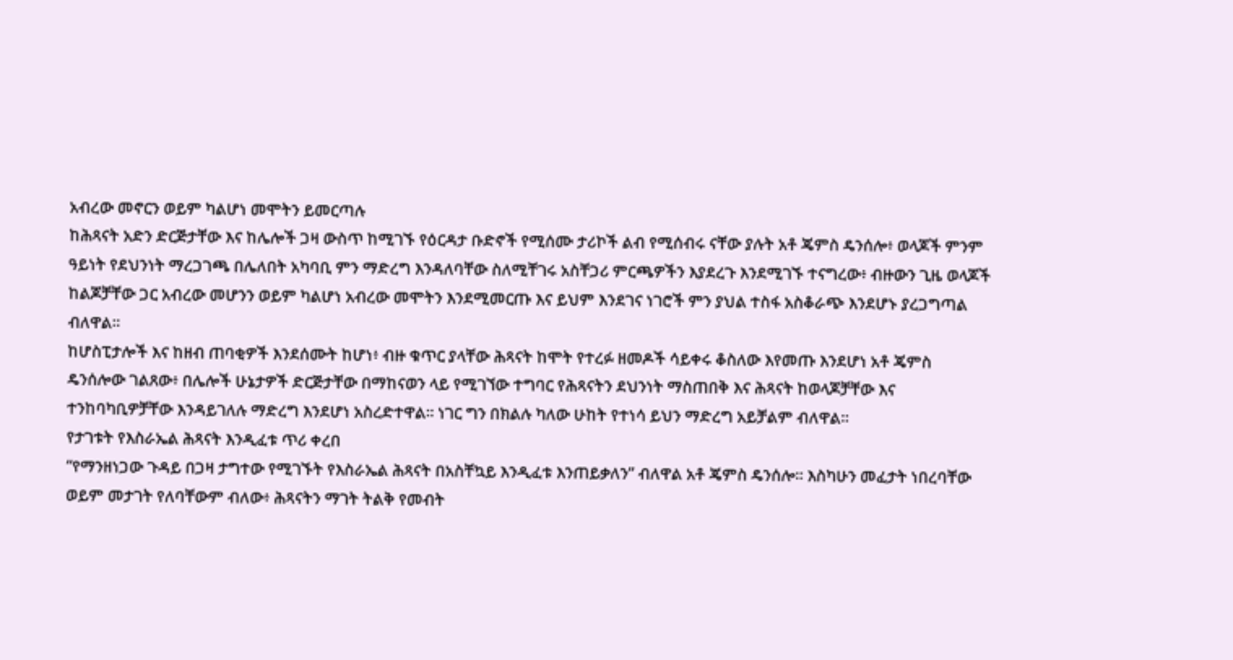አብረው መኖርን ወይም ካልሆነ መሞትን ይመርጣሉ
ከሕጻናት አድን ድርጅታቸው እና ከሌሎች ጋዛ ውስጥ ከሚገኙ የዕርዳታ ቡድኖች የሚሰሙ ታሪኮች ልብ የሚሰብሩ ናቸው ያሉት አቶ ጄምስ ዴንሰሎ፥ ወላጆች ምንም ዓይነት የደህንነት ማረጋገጫ በሌለበት አካባቢ ምን ማድረግ እንዳለባቸው ስለሚቸገሩ አስቸጋሪ ምርጫዎችን እያደረጉ እንደሚገኙ ተናግረው፥ ብዙውን ጊዜ ወላጆች ከልጆቻቸው ጋር አብረው መሆንን ወይም ካልሆነ አብረው መሞትን እንደሚመርጡ እና ይህም እንደገና ነገሮች ምን ያህል ተስፋ አስቆራጭ እንደሆኑ ያረጋግጣል ብለዋል።
ከሆስፒታሎች እና ከዘብ ጠባቂዎች እንደሰሙት ከሆነ፥ ብዙ ቁጥር ያላቸው ሕጻናት ከሞት የተረፉ ዘመዶች ሳይቀሩ ቆስለው እየመጡ እንደሆነ አቶ ጄምስ ዴንሰሎው ገልጸው፥ በሌሎች ሁኔታዎች ድርጅታቸው በማከናወን ላይ የሚገኘው ተግባር የሕጻናትን ደህንነት ማስጠበቅ እና ሕጻናት ከወላጆቻቸው እና ተንከባካቢዎቻቸው እንዳይገለሉ ማድረግ እንደሆነ አስረድተዋል። ነገር ግን በክልሉ ካለው ሁከት የተነሳ ይህን ማድረግ አይቻልም ብለዋል።
የታገቱት የእስራኤል ሕጻናት እንዲፈቱ ጥሪ ቀረበ
“የማንዘነጋው ጉዳይ በጋዛ ታግተው የሚገኙት የእስራኤል ሕጻናት በአስቸኳይ እንዲፈቱ እንጠይቃለን” ብለዋል አቶ ጄምስ ዴንሰሎ። እስካሁን መፈታት ነበረባቸው ወይም መታገት የለባቸውም ብለው፥ ሕጻናትን ማገት ትልቅ የመብት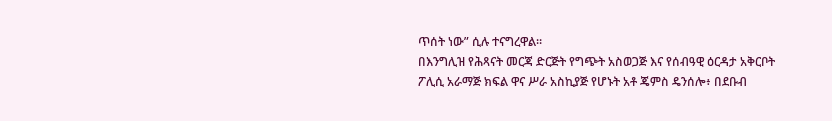ጥሰት ነው” ሲሉ ተናግረዋል።
በእንግሊዝ የሕጻናት መርጃ ድርጅት የግጭት አስወጋጅ እና የሰብዓዊ ዕርዳታ አቅርቦት ፖሊሲ አራማጅ ክፍል ዋና ሥራ አስኪያጅ የሆኑት አቶ ጄምስ ዴንሰሎ፥ በደቡብ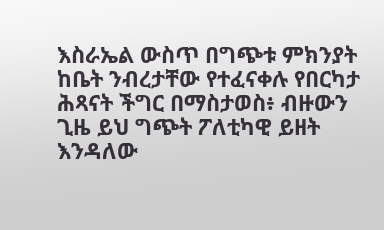እስራኤል ውስጥ በግጭቱ ምክንያት ከቤት ንብረታቸው የተፈናቀሉ የበርካታ ሕጻናት ችግር በማስታወስ፥ ብዙውን ጊዜ ይህ ግጭት ፖለቲካዊ ይዘት እንዳለው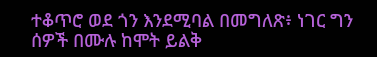ተቆጥሮ ወደ ጎን እንደሚባል በመግለጽ፥ ነገር ግን ሰዎች በሙሉ ከሞት ይልቅ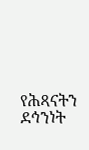የሕጻናትን ደኅንነት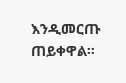እንዲመርጡ ጠይቀዋል።